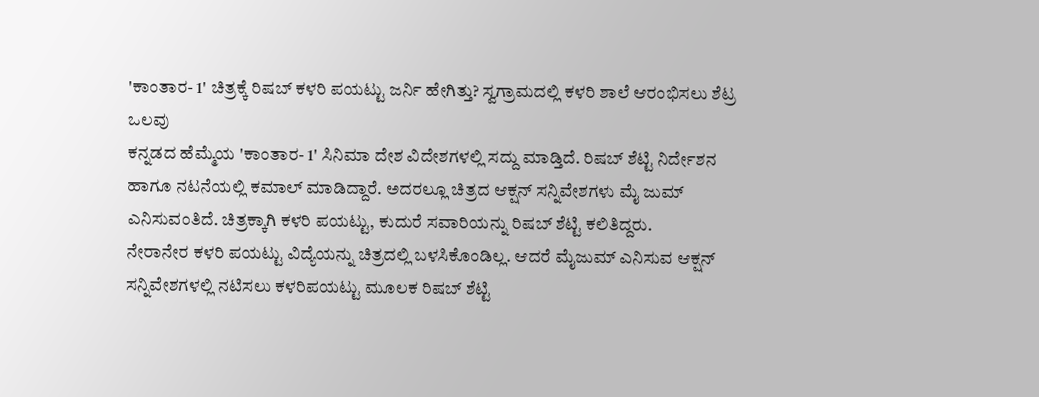'ಕಾಂತಾರ- 1' ಚಿತ್ರಕ್ಕೆ ರಿಷಬ್ ಕಳರಿ ಪಯಟ್ಟು ಜರ್ನಿ ಹೇಗಿತ್ತು? ಸ್ವಗ್ರಾಮದಲ್ಲಿ ಕಳರಿ ಶಾಲೆ ಆರಂಭಿಸಲು ಶೆಟ್ರ ಒಲವು
ಕನ್ನಡದ ಹೆಮ್ಮೆಯ 'ಕಾಂತಾರ- 1' ಸಿನಿಮಾ ದೇಶ ವಿದೇಶಗಳಲ್ಲಿ ಸದ್ದು ಮಾಡ್ತಿದೆ. ರಿಷಬ್ ಶೆಟ್ಟಿ ನಿರ್ದೇಶನ ಹಾಗೂ ನಟನೆಯಲ್ಲಿ ಕಮಾಲ್ ಮಾಡಿದ್ದಾರೆ. ಅದರಲ್ಲೂ ಚಿತ್ರದ ಆಕ್ಷನ್ ಸನ್ನಿವೇಶಗಳು ಮೈ ಜುಮ್ ಎನಿಸುವಂತಿದೆ. ಚಿತ್ರಕ್ಕಾಗಿ ಕಳರಿ ಪಯಟ್ಟು, ಕುದುರೆ ಸವಾರಿಯನ್ನು ರಿಷಬ್ ಶೆಟ್ಟಿ ಕಲಿತಿದ್ದರು.
ನೇರಾನೇರ ಕಳರಿ ಪಯಟ್ಟು ವಿದ್ಯೆಯನ್ನು ಚಿತ್ರದಲ್ಲಿ ಬಳಸಿಕೊಂಡಿಲ್ಲ. ಆದರೆ ಮೈಜುಮ್ ಎನಿಸುವ ಆಕ್ಷನ್ ಸನ್ನಿವೇಶಗಳಲ್ಲಿ ನಟಿಸಲು ಕಳರಿಪಯಟ್ಟು ಮೂಲಕ ರಿಷಬ್ ಶೆಟ್ಟಿ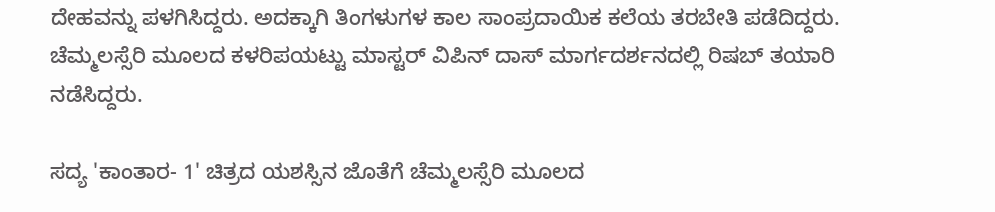ದೇಹವನ್ನು ಪಳಗಿಸಿದ್ದರು. ಅದಕ್ಕಾಗಿ ತಿಂಗಳುಗಳ ಕಾಲ ಸಾಂಪ್ರದಾಯಿಕ ಕಲೆಯ ತರಬೇತಿ ಪಡೆದಿದ್ದರು. ಚೆಮ್ಮಲಸ್ಸೆರಿ ಮೂಲದ ಕಳರಿಪಯಟ್ಟು ಮಾಸ್ಟರ್ ವಿಪಿನ್ ದಾಸ್ ಮಾರ್ಗದರ್ಶನದಲ್ಲಿ ರಿಷಬ್ ತಯಾರಿ ನಡೆಸಿದ್ದರು.

ಸದ್ಯ 'ಕಾಂತಾರ- 1' ಚಿತ್ರದ ಯಶಸ್ಸಿನ ಜೊತೆಗೆ ಚೆಮ್ಮಲಸ್ಸೆರಿ ಮೂಲದ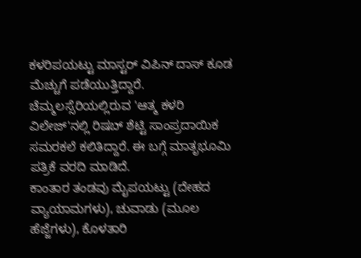ಕಳರಿಪಯಟ್ಟು ಮಾಸ್ಟರ್ ವಿಪಿನ್ ದಾಸ್ ಕೂಡ ಮೆಚ್ಚುಗೆ ಪಡೆಯುತ್ತಿದ್ದಾರೆ. ಚೆಮ್ಮಲಸ್ಸೆರಿಯಲ್ಲಿರುವ 'ಆತ್ಮ ಕಳರಿ ವಿಲೇಜ್'ನಲ್ಲಿ ರಿಷಬ್ ಶೆಟ್ಟಿ ಸಾಂಪ್ರದಾಯಿಕ ಸಮರಕಲೆ ಕಲಿತಿದ್ದಾರೆ. ಈ ಬಗ್ಗೆ ಮಾತೃಭೂಮಿ ಪತ್ರಿಕೆ ವರದಿ ಮಾಡಿದೆ.
ಕಾಂತಾರ ತಂಡವು ಮೈಪಯಟ್ಟು (ದೇಹದ ವ್ಯಾಯಾಮಗಳು), ಚುವಾಡು (ಮೂಲ ಹೆಜ್ಜೆಗಳು), ಕೊಳತಾರಿ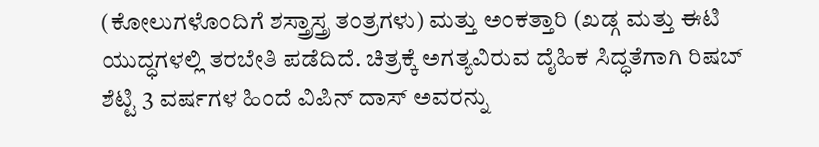(ಕೋಲುಗಳೊಂದಿಗೆ ಶಸ್ತ್ರಾಸ್ತ್ರ ತಂತ್ರಗಳು) ಮತ್ತು ಅಂಕತ್ತಾರಿ (ಖಡ್ಗ ಮತ್ತು ಈಟಿ ಯುದ್ಧಗಳಲ್ಲಿ ತರಬೇತಿ ಪಡೆದಿದೆ. ಚಿತ್ರಕ್ಕೆ ಅಗತ್ಯವಿರುವ ದೈಹಿಕ ಸಿದ್ಧತೆಗಾಗಿ ರಿಷಬ್ ಶೆಟ್ಟಿ 3 ವರ್ಷಗಳ ಹಿಂದೆ ವಿಪಿನ್ ದಾಸ್ ಅವರನ್ನು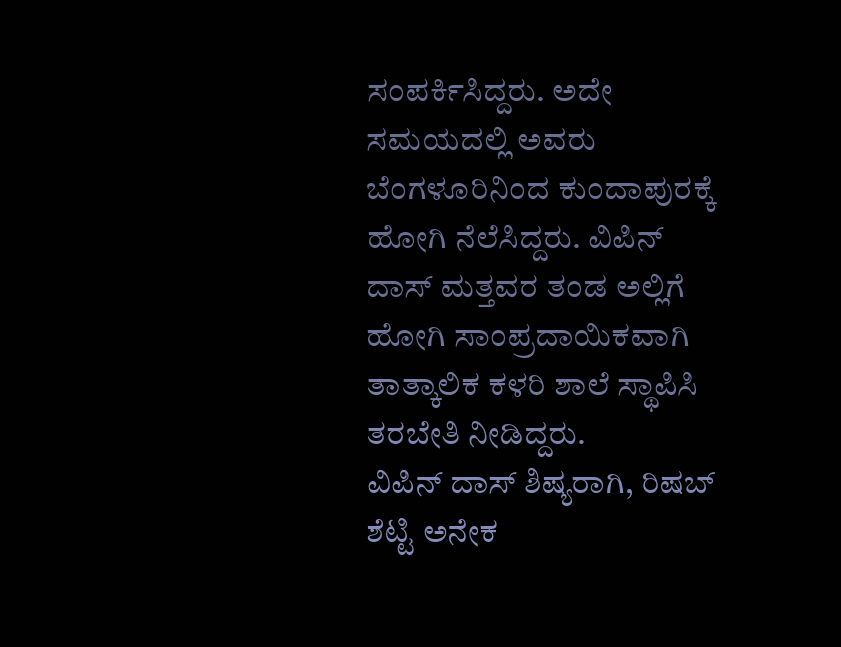ಸಂಪರ್ಕಿಸಿದ್ದರು. ಅದೇ ಸಮಯದಲ್ಲಿ ಅವರು ಬೆಂಗಳೂರಿನಿಂದ ಕುಂದಾಪುರಕ್ಕೆ ಹೋಗಿ ನೆಲೆಸಿದ್ದರು. ವಿಪಿನ್ ದಾಸ್ ಮತ್ತವರ ತಂಡ ಅಲ್ಲಿಗೆ ಹೋಗಿ ಸಾಂಪ್ರದಾಯಿಕವಾಗಿ ತಾತ್ಕಾಲಿಕ ಕಳರಿ ಶಾಲೆ ಸ್ಥಾಪಿಸಿ ತರಬೇತಿ ನೀಡಿದ್ದರು.
ವಿಪಿನ್ ದಾಸ್ ಶಿಷ್ಯರಾಗಿ, ರಿಷಬ್ ಶೆಟ್ಟಿ ಅನೇಕ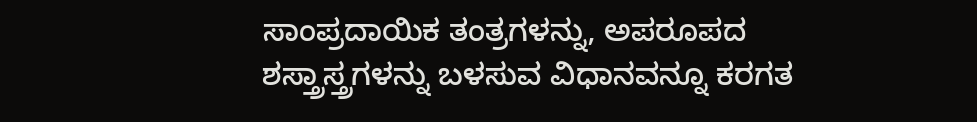ಸಾಂಪ್ರದಾಯಿಕ ತಂತ್ರಗಳನ್ನು, ಅಪರೂಪದ ಶಸ್ತ್ರಾಸ್ತ್ರಗಳನ್ನು ಬಳಸುವ ವಿಧಾನವನ್ನೂ ಕರಗತ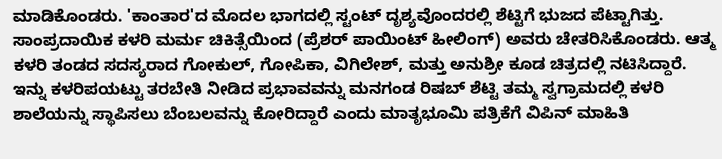ಮಾಡಿಕೊಂಡರು. 'ಕಾಂತಾರ'ದ ಮೊದಲ ಭಾಗದಲ್ಲಿ ಸ್ಟಂಟ್ ದೃಶ್ಯವೊಂದರಲ್ಲಿ ಶೆಟ್ಟಿಗೆ ಭುಜದ ಪೆಟ್ಟಾಗಿತ್ತು. ಸಾಂಪ್ರದಾಯಿಕ ಕಳರಿ ಮರ್ಮ ಚಿಕಿತ್ಸೆಯಿಂದ (ಪ್ರೆಶರ್ ಪಾಯಿಂಟ್ ಹೀಲಿಂಗ್) ಅವರು ಚೇತರಿಸಿಕೊಂಡರು. ಆತ್ಮ ಕಳರಿ ತಂಡದ ಸದಸ್ಯರಾದ ಗೋಕುಲ್, ಗೋಪಿಕಾ, ವಿಗಿಲೇಶ್, ಮತ್ತು ಅನುಶ್ರೀ ಕೂಡ ಚಿತ್ರದಲ್ಲಿ ನಟಿಸಿದ್ದಾರೆ.
ಇನ್ನು ಕಳರಿಪಯಟ್ಟು ತರಬೇತಿ ನೀಡಿದ ಪ್ರಭಾವವನ್ನು ಮನಗಂಡ ರಿಷಬ್ ಶೆಟ್ಟಿ ತಮ್ಮ ಸ್ವಗ್ರಾಮದಲ್ಲಿ ಕಳರಿ ಶಾಲೆಯನ್ನು ಸ್ಥಾಪಿಸಲು ಬೆಂಬಲವನ್ನು ಕೋರಿದ್ದಾರೆ ಎಂದು ಮಾತೃಭೂಮಿ ಪತ್ರಿಕೆಗೆ ವಿಪಿನ್ ಮಾಹಿತಿ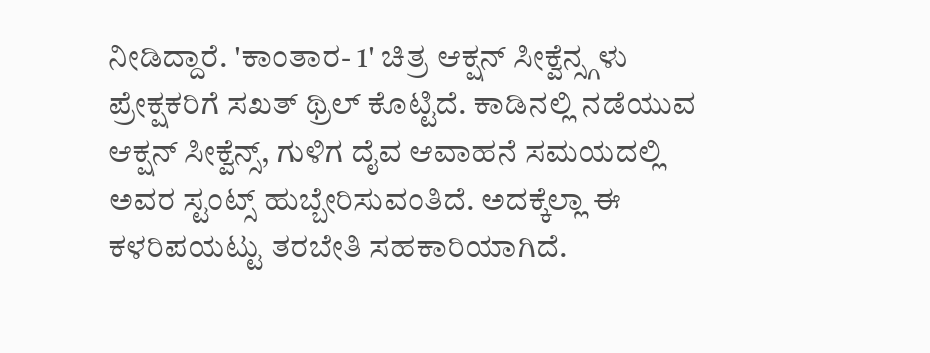ನೀಡಿದ್ದಾರೆ. 'ಕಾಂತಾರ- 1' ಚಿತ್ರ ಆಕ್ಷನ್ ಸೀಕ್ವೆನ್ಸ್ಗಳು ಪ್ರೇಕ್ಷಕರಿಗೆ ಸಖತ್ ಥ್ರಿಲ್ ಕೊಟ್ಟಿದೆ. ಕಾಡಿನಲ್ಲಿ ನಡೆಯುವ ಆಕ್ಷನ್ ಸೀಕ್ವೆನ್ಸ್, ಗುಳಿಗ ದೈವ ಆವಾಹನೆ ಸಮಯದಲ್ಲಿ ಅವರ ಸ್ಟಂಟ್ಸ್ ಹುಬ್ಬೇರಿಸುವಂತಿದೆ. ಅದಕ್ಕೆಲ್ಲಾ ಈ ಕಳರಿಪಯಟ್ಟು ತರಬೇತಿ ಸಹಕಾರಿಯಾಗಿದೆ.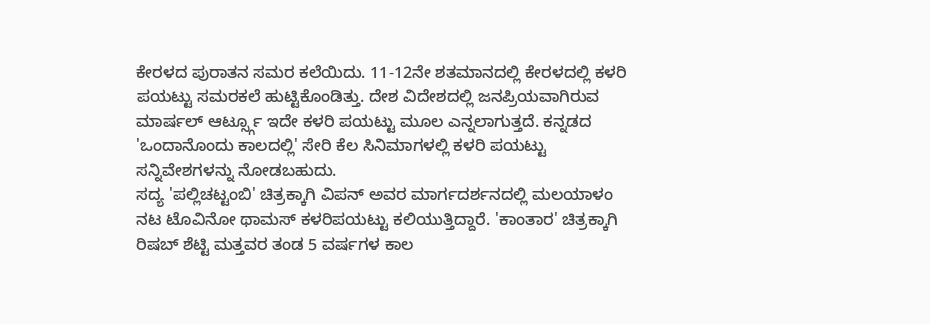ಕೇರಳದ ಪುರಾತನ ಸಮರ ಕಲೆಯಿದು. 11-12ನೇ ಶತಮಾನದಲ್ಲಿ ಕೇರಳದಲ್ಲಿ ಕಳರಿ ಪಯಟ್ಟು ಸಮರಕಲೆ ಹುಟ್ಟಿಕೊಂಡಿತ್ತು. ದೇಶ ವಿದೇಶದಲ್ಲಿ ಜನಪ್ರಿಯವಾಗಿರುವ ಮಾರ್ಷಲ್ ಆರ್ಟ್ಸ್ಗೂ ಇದೇ ಕಳರಿ ಪಯಟ್ಟು ಮೂಲ ಎನ್ನಲಾಗುತ್ತದೆ. ಕನ್ನಡದ 'ಒಂದಾನೊಂದು ಕಾಲದಲ್ಲಿ' ಸೇರಿ ಕೆಲ ಸಿನಿಮಾಗಳಲ್ಲಿ ಕಳರಿ ಪಯಟ್ಟು ಸನ್ನಿವೇಶಗಳನ್ನು ನೋಡಬಹುದು.
ಸದ್ಯ 'ಪಲ್ಲಿಚಟ್ಟಂಬಿ' ಚಿತ್ರಕ್ಕಾಗಿ ವಿಪನ್ ಅವರ ಮಾರ್ಗದರ್ಶನದಲ್ಲಿ ಮಲಯಾಳಂ ನಟ ಟೊವಿನೋ ಥಾಮಸ್ ಕಳರಿಪಯಟ್ಟು ಕಲಿಯುತ್ತಿದ್ದಾರೆ. 'ಕಾಂತಾರ' ಚಿತ್ರಕ್ಕಾಗಿ ರಿಷಬ್ ಶೆಟ್ಟಿ ಮತ್ತವರ ತಂಡ 5 ವರ್ಷಗಳ ಕಾಲ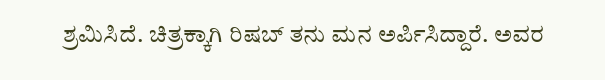ಶ್ರಮಿಸಿದೆ. ಚಿತ್ರಕ್ಕಾಗಿ ರಿಷಬ್ ತನು ಮನ ಅರ್ಪಿಸಿದ್ದಾರೆ. ಅವರ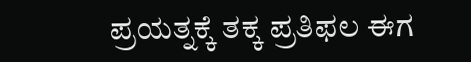ಪ್ರಯತ್ನಕ್ಕೆ ತಕ್ಕ ಪ್ರತಿಫಲ ಈಗ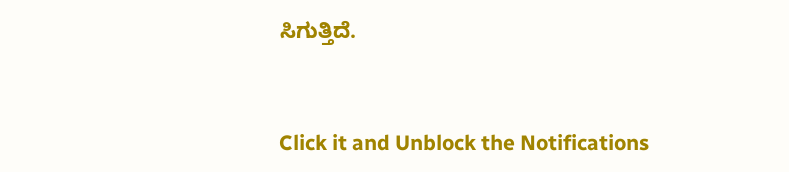ಸಿಗುತ್ತಿದೆ.


Click it and Unblock the Notifications